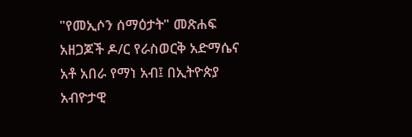"የመኢሶን ሰማዕታት" መጽሐፍ አዘጋጆች ዶ/ር የራስወርቅ አድማሴና አቶ አበራ የማነ አብ፤ በኢትዮጵያ አብዮታዊ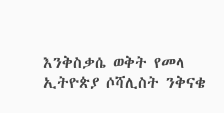እንቅስቃሴ ወቅት የመላ ኢትዮጵያ ሶሻሊስት ንቅናቄ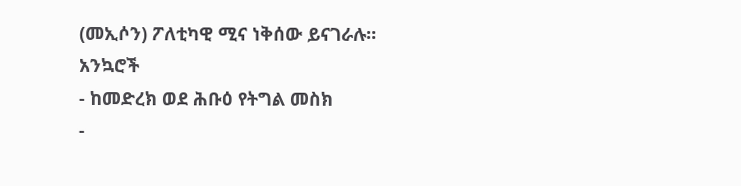(መኢሶን) ፖለቲካዊ ሚና ነቅሰው ይናገራሉ።
አንኳሮች
- ከመድረክ ወደ ሕቡዕ የትግል መስክ
-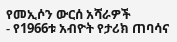የመኢሶን ውርሰ አሻራዎች
- የ1966ቱ አብዮት የታሪክ ጠባሳና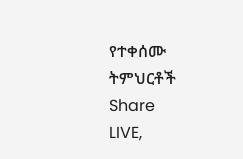የተቀሰሙ ትምህርቶች
Share
LIVE,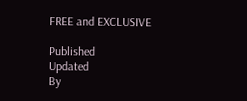FREE and EXCLUSIVE

Published
Updated
By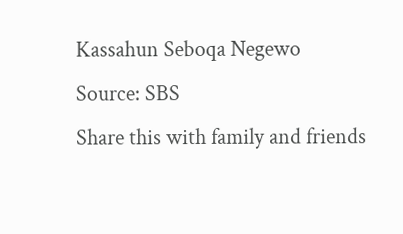Kassahun Seboqa Negewo
Source: SBS
Share this with family and friends